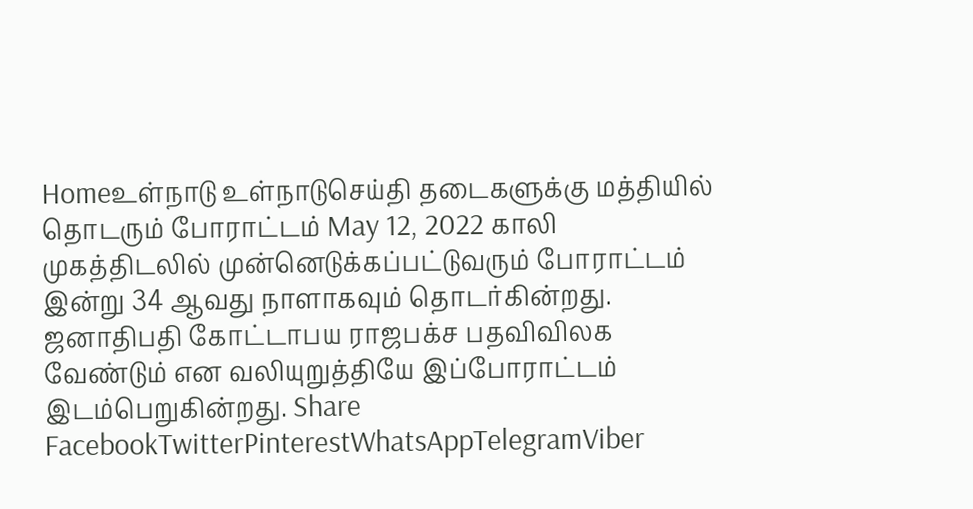Homeஉள்நாடு உள்நாடுசெய்தி தடைகளுக்கு மத்தியில் தொடரும் போராட்டம் May 12, 2022 காலி முகத்திடலில் முன்னெடுக்கப்பட்டுவரும் போராட்டம் இன்று 34 ஆவது நாளாகவும் தொடர்கின்றது. ஜனாதிபதி கோட்டாபய ராஜபக்ச பதவிவிலக வேண்டும் என வலியுறுத்தியே இப்போராட்டம் இடம்பெறுகின்றது. Share FacebookTwitterPinterestWhatsAppTelegramViber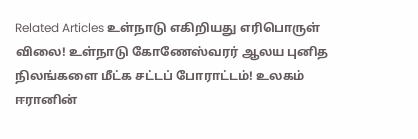Related Articles உள்நாடு எகிறியது எரிபொருள் விலை! உள்நாடு கோணேஸ்வரர் ஆலய புனித நிலங்களை மீட்க சட்டப் போராட்டம்! உலகம் ஈரானின்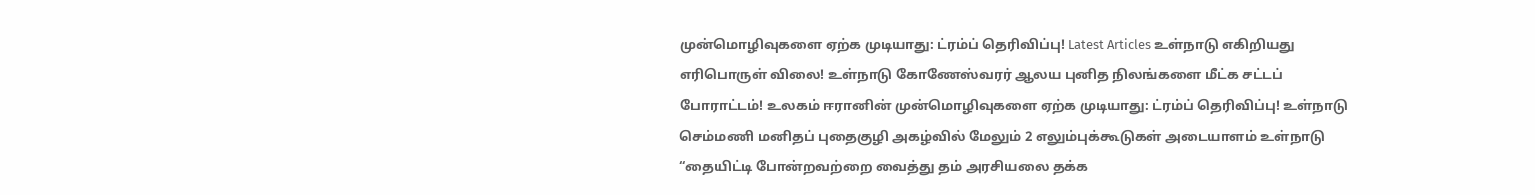முன்மொழிவுகளை ஏற்க முடியாது: ட்ரம்ப் தெரிவிப்பு! Latest Articles உள்நாடு எகிறியது எரிபொருள் விலை! உள்நாடு கோணேஸ்வரர் ஆலய புனித நிலங்களை மீட்க சட்டப் போராட்டம்! உலகம் ஈரானின் முன்மொழிவுகளை ஏற்க முடியாது: ட்ரம்ப் தெரிவிப்பு! உள்நாடு செம்மணி மனிதப் புதைகுழி அகழ்வில் மேலும் 2 எலும்புக்கூடுகள் அடையாளம் உள்நாடு “தையிட்டி போன்றவற்றை வைத்து தம் அரசியலை தக்க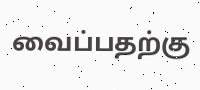வைப்பதற்கு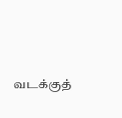வடக்குத்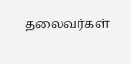தலைவர்கள்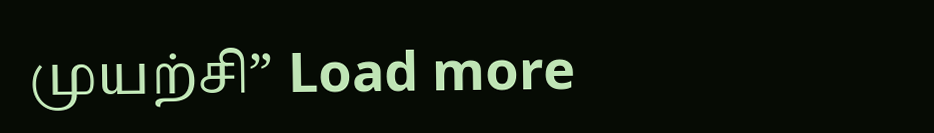முயற்சி” Load more